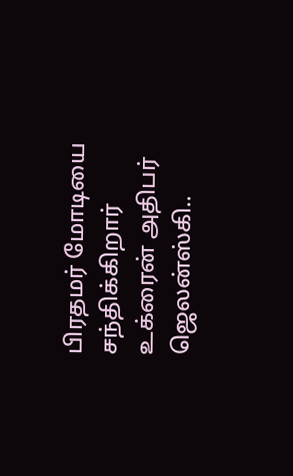பிரதமர் மோடியை சந்திக்கிறார் உக்ரைன் அதிபர் ஜெலன்ஸ்கி..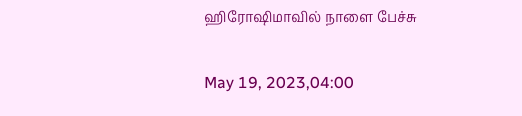ஹிரோஷிமாவில் நாளை பேச்சு

May 19, 2023,04:00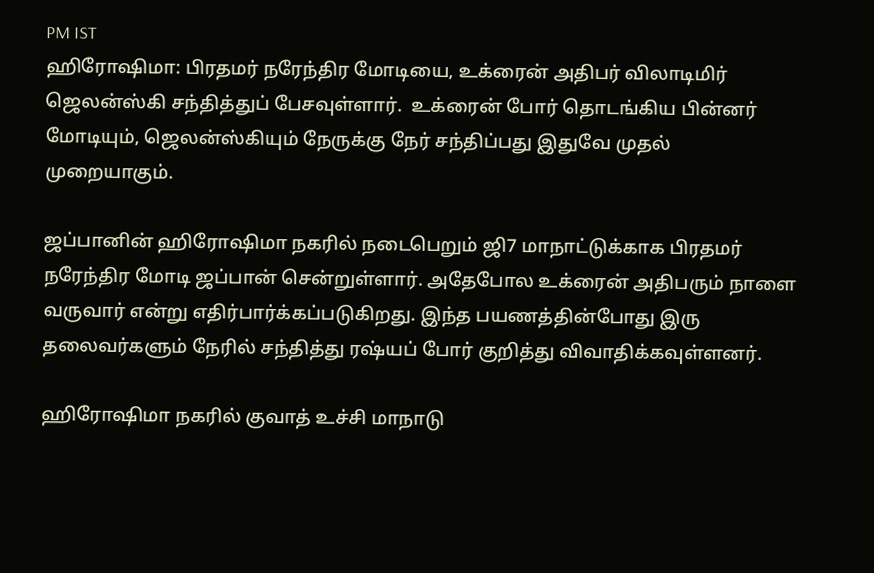PM IST
ஹிரோஷிமா: பிரதமர் நரேந்திர மோடியை, உக்ரைன் அதிபர் விலாடிமிர் ஜெலன்ஸ்கி சந்தித்துப் பேசவுள்ளார்.  உக்ரைன் போர் தொடங்கிய பின்னர் மோடியும், ஜெலன்ஸ்கியும் நேருக்கு நேர் சந்திப்பது இதுவே முதல் முறையாகும்.

ஜப்பானின் ஹிரோஷிமா நகரில் நடைபெறும் ஜி7 மாநாட்டுக்காக பிரதமர் நரேந்திர மோடி ஜப்பான் சென்றுள்ளார். அதேபோல உக்ரைன் அதிபரும் நாளை வருவார் என்று எதிர்பார்க்கப்படுகிறது. இந்த பயணத்தின்போது இரு தலைவர்களும் நேரில் சந்தித்து ரஷ்யப் போர் குறித்து விவாதிக்கவுள்ளனர்.

ஹிரோஷிமா நகரில் குவாத் உச்சி மாநாடு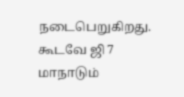நடைபெறுகிறது. கூடவே ஜி 7 மாநாடும்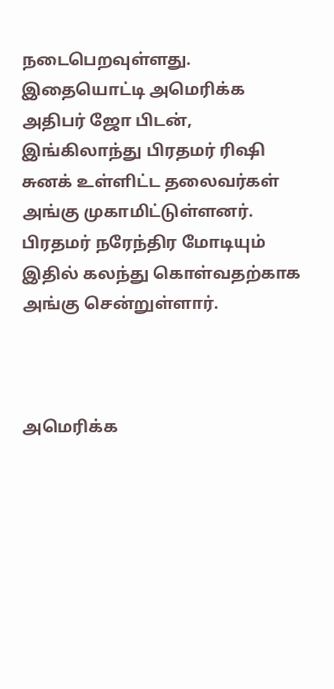நடைபெறவுள்ளது. இதையொட்டி அமெரிக்க அதிபர் ஜோ பிடன், இங்கிலாந்து பிரதமர் ரிஷி சுனக் உள்ளிட்ட தலைவர்கள் அங்கு முகாமிட்டுள்ளனர். பிரதமர் நரேந்திர மோடியும் இதில் கலந்து கொள்வதற்காக அங்கு சென்றுள்ளார்.



அமெரிக்க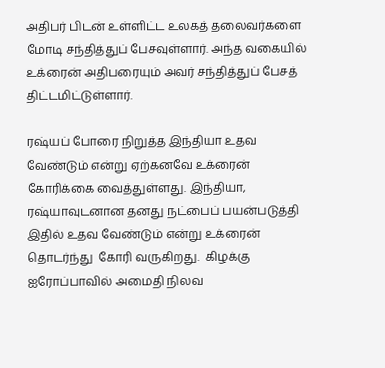அதிபர் பிடன் உள்ளிட்ட உலகத் தலைவர்களை மோடி சந்தித்துப் பேசவுள்ளார். அந்த வகையில் உக்ரைன் அதிபரையும் அவர் சந்தித்துப் பேசத் திட்டமிட்டுள்ளார்.

ரஷ்யப் போரை நிறுத்த இந்தியா உதவ வேண்டும் என்று ஏற்கனவே உக்ரைன் கோரிக்கை வைத்துள்ளது. இந்தியா, ரஷ்யாவுடனான தனது நட்பைப் பயன்படுத்தி இதில் உதவ வேண்டும் என்று உக்ரைன் தொடர்ந்து  கோரி வருகிறது.  கிழக்கு ஐரோப்பாவில் அமைதி நிலவ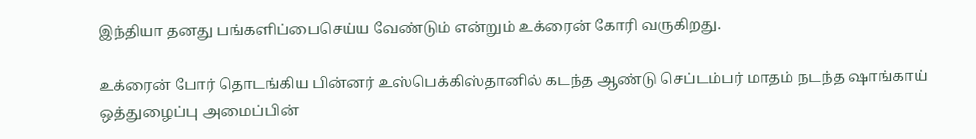இந்தியா தனது பங்களிப்பைசெய்ய வேண்டும் என்றும் உக்ரைன் கோரி வருகிறது.

உக்ரைன் போர் தொடங்கிய பின்னர் உஸ்பெக்கிஸ்தானில் கடந்த ஆண்டு செப்டம்பர் மாதம் நடந்த ஷாங்காய் ஒத்துழைப்பு அமைப்பின்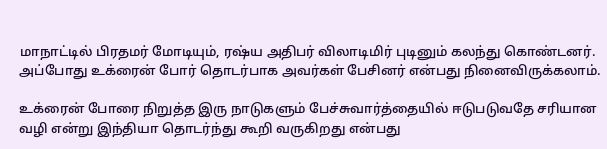மாநாட்டில் பிரதமர் மோடியும், ரஷ்ய அதிபர் விலாடிமிர் புடினும் கலந்து கொண்டனர். அப்போது உக்ரைன் போர் தொடர்பாக அவர்கள் பேசினர் என்பது நினைவிருக்கலாம்.

உக்ரைன் போரை நிறுத்த இரு நாடுகளும் பேச்சுவார்த்தையில் ஈடுபடுவதே சரியான வழி என்று இந்தியா தொடர்ந்து கூறி வருகிறது என்பது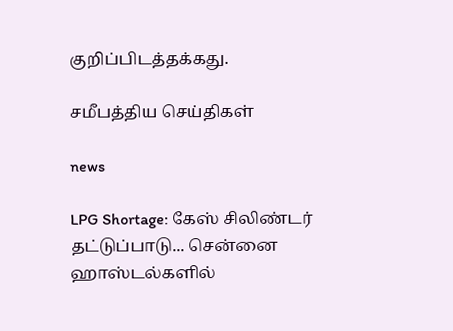குறிப்பிடத்தக்கது.

சமீபத்திய செய்திகள்

news

LPG Shortage: கேஸ் சிலிண்டர் தட்டுப்பாடு... சென்னை ஹாஸ்டல்களில்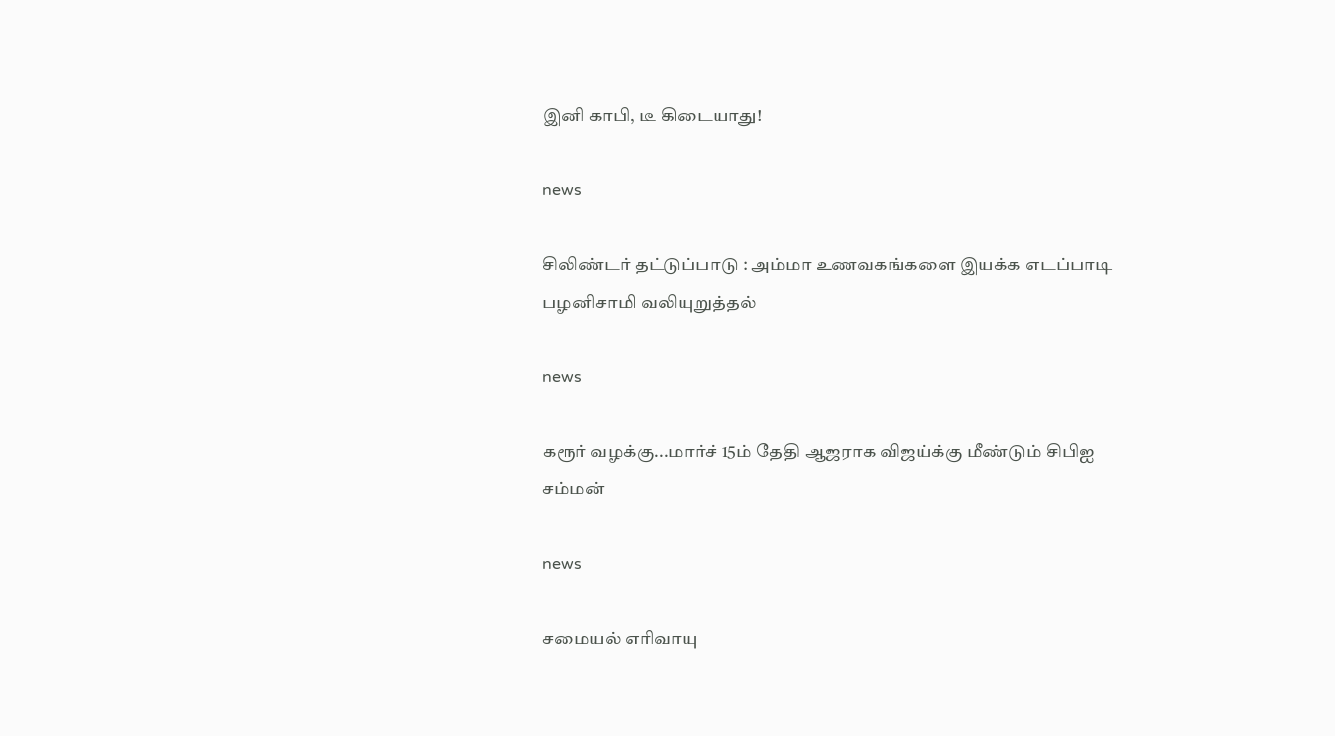இனி காபி, டீ கிடையாது!

news

சிலிண்டர் தட்டுப்பாடு : அம்மா உணவகங்களை இயக்க எடப்பாடி பழனிசாமி வலியுறுத்தல்

news

கரூர் வழக்கு...மார்ச் 15ம் தேதி ஆஜராக விஜய்க்கு மீண்டும் சிபிஐ சம்மன்

news

சமையல் எரிவாயு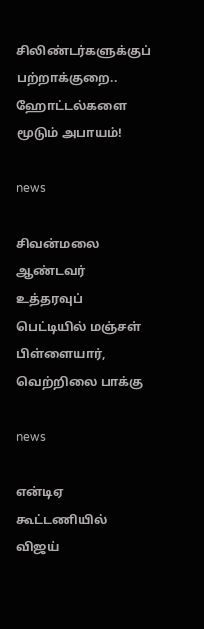சிலிண்டர்களுக்குப் பற்றாக்குறை.. ஹோட்டல்களை மூடும் அபாயம்!

news

சிவன்மலை ஆண்டவர் உத்தரவுப் பெட்டியில் மஞ்சள் பிள்ளையார், வெற்றிலை பாக்கு

news

என்டிஏ கூட்டணியில் விஜய்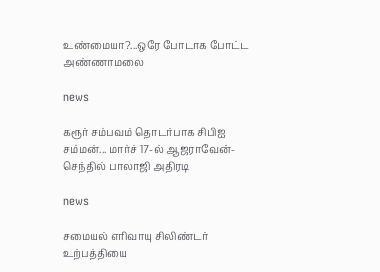உண்மையா?...ஒரே போடாக போட்ட அண்ணாமலை

news

கரூர் சம்பவம் தொடர்பாக சிபிஐ சம்மன்... மார்ச் 17-ல் ஆஜராவேன்- செந்தில் பாலாஜி அதிரடி

news

சமையல் எரிவாயு சிலிண்டர் உற்பத்தியை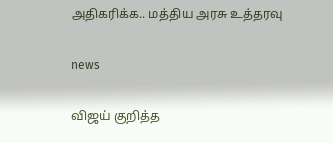அதிகரிக்க.. மத்திய அரசு உத்தரவு

news

விஜய் குறித்த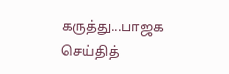கருத்து...பாஜக செய்தித்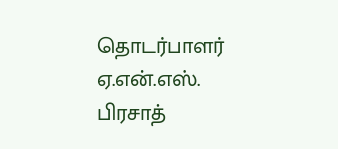தொடர்பாளர் ஏ.என்.எஸ். பிரசாத்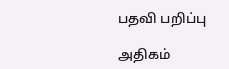பதவி பறிப்பு

அதிகம்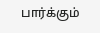பார்க்கும்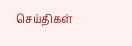செய்திகள்